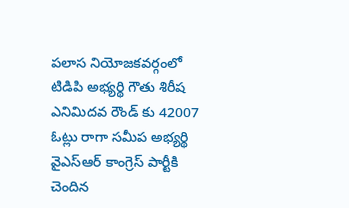పలాస నియోజకవర్గంలో టిడిపి అభ్యర్థి గౌతు శిరీష ఎనిమిదవ రౌండ్ కు 42007 ఓట్లు రాగా సమీప అభ్యర్థి వైఎస్ఆర్ కాంగ్రెస్ పార్టీకి చెందిన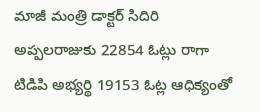మాజీ మంత్రి డాక్టర్ సిదిరి అప్పలరాజుకు 22854 ఓట్లు రాగా టిడిపి అభ్యర్థి 19153 ఓట్ల ఆధిక్యంతో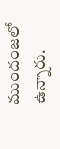ముందంజలో ఉన్నారు.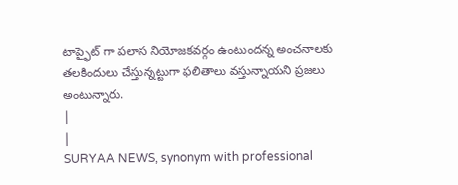టాప్ఫైట్ గా పలాస నియోజకవర్గం ఉంటుందన్న అంచనాలకు తలకిందులు చేస్తున్నట్టుగా ఫలితాలు వస్తున్నాయని ప్రజలు అంటున్నారు.
|
|
SURYAA NEWS, synonym with professional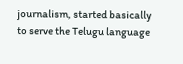journalism, started basically to serve the Telugu language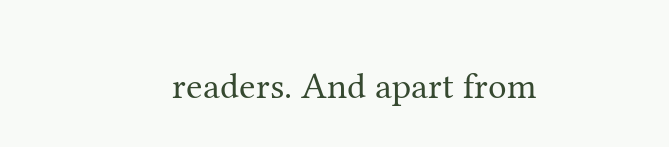readers. And apart from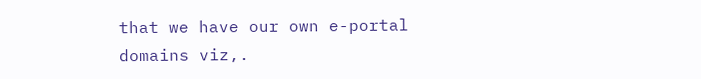that we have our own e-portal domains viz,.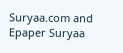Suryaa.com and Epaper Suryaa